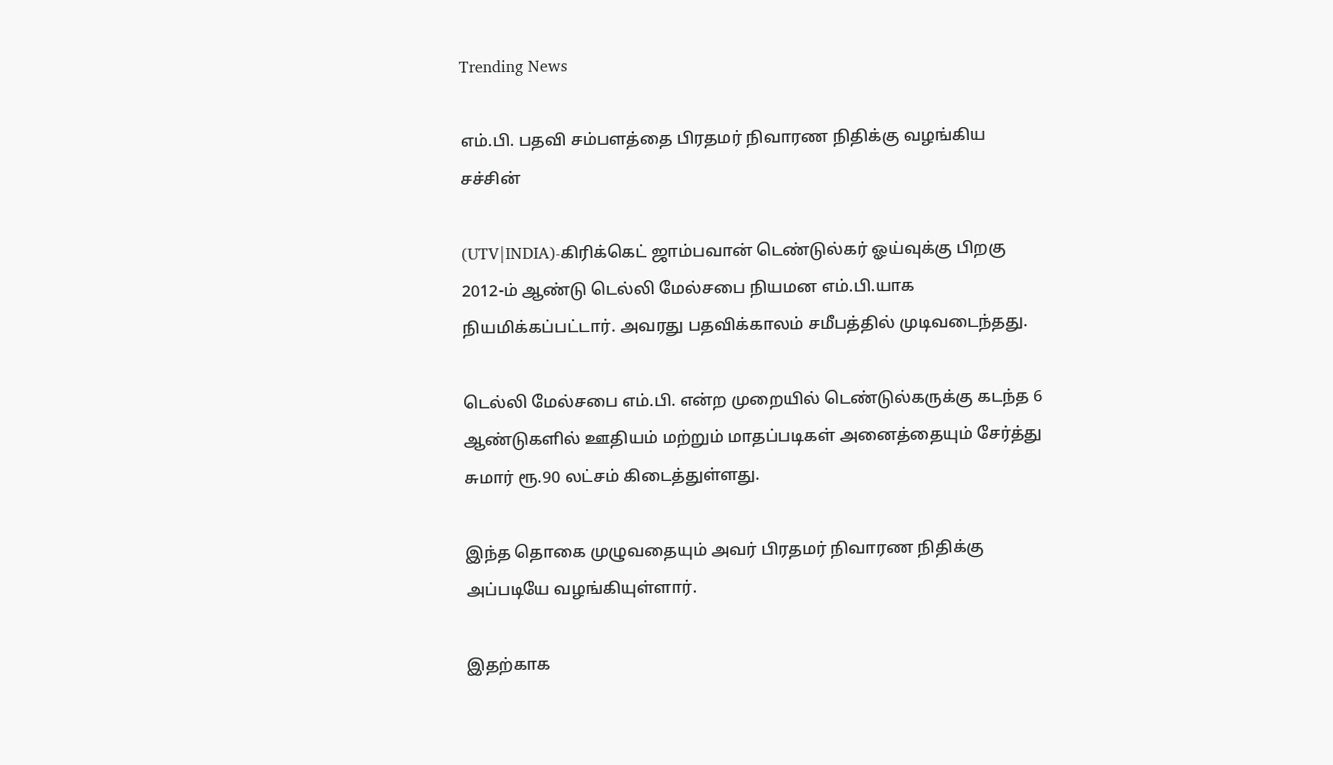Trending News

எம்.பி. பதவி சம்பளத்தை பிரதமர் நிவாரண நிதிக்கு வழங்கிய சச்சின்

(UTV|INDIA)-கிரிக்கெட் ஜாம்பவான் டெண்டுல்கர் ஓய்வுக்கு பிறகு 2012-ம் ஆண்டு டெல்லி மேல்சபை நியமன எம்.பி.யாக நியமிக்கப்பட்டார். அவரது பதவிக்காலம் சமீபத்தில் முடிவடைந்தது.

டெல்லி மேல்சபை எம்.பி. என்ற முறையில் டெண்டுல்கருக்கு கடந்த 6 ஆண்டுகளில் ஊதியம் மற்றும் மாதப்படிகள் அனைத்தையும் சேர்த்து சுமார் ரூ.90 லட்சம் கிடைத்துள்ளது.

இந்த தொகை முழுவதையும் அவர் பிரதமர் நிவாரண நிதிக்கு அப்படியே வழங்கியுள்ளார்.

இதற்காக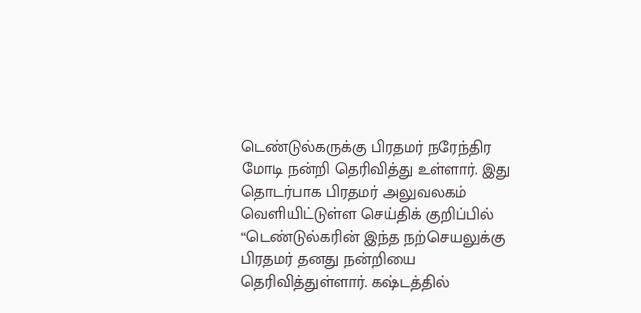டெண்டுல்கருக்கு பிரதமர் நரேந்திர மோடி நன்றி தெரிவித்து உள்ளார். இது தொடர்பாக பிரதமர் அலுவலகம் வெளியிட்டுள்ள செய்திக் குறிப்பில் “டெண்டுல்கரின் இந்த நற்செயலுக்கு பிரதமர் தனது நன்றியை தெரிவித்துள்ளார். கஷ்டத்தில்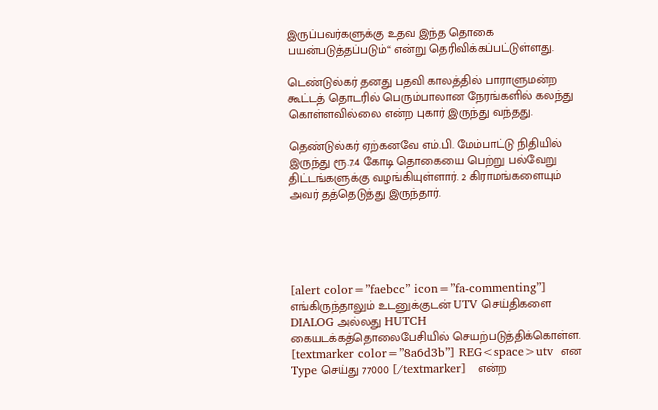இருப்பவர்களுக்கு உதவ இந்த தொகை பயன்படுத்தப்படும்“ என்று தெரிவிக்கப்பட்டுள்ளது.

டெண்டுல்கர் தனது பதவி காலத்தில் பாராளுமன்ற கூட்டத் தொடரில் பெரும்பாலான நேரங்களில் கலந்து கொள்ளவில்லை என்ற புகார் இருந்து வந்தது.

தெண்டுல்கர் ஏற்கனவே எம்.பி. மேம்பாட்டு நிதியில் இருந்து ரூ.7.4 கோடி தொகையை பெற்று பல்வேறு திட்டங்களுக்கு வழங்கியுள்ளார். 2 கிராமங்களையும் அவர் தத்தெடுத்து இருந்தார்.





[alert color=”faebcc” icon=”fa-commenting”] எங்கிருந்தாலும் உடனுக்குடன் UTV செய்திகளை DIALOG அல்லது HUTCH கையடக்கத்தொலைபேசியில் செயற்படுத்திக்கொள்ள. [textmarker color=”8a6d3b”] REG<space>utv  என Type செய்து 77000 [/textmarker]   என்ற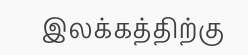இலக்கத்திற்கு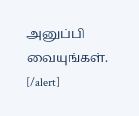அனுப்பி வையுங்கள். [/alert]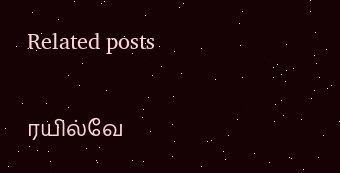Related posts

ரயில்வே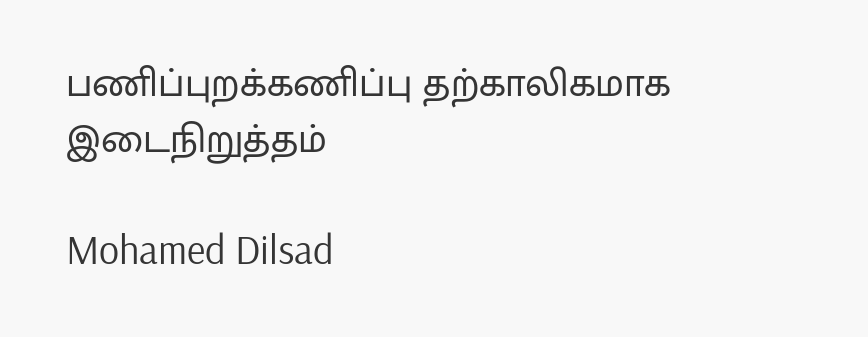பணிப்புறக்கணிப்பு தற்காலிகமாக இடைநிறுத்தம்

Mohamed Dilsad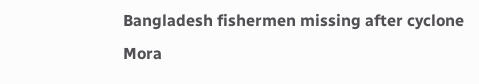Bangladesh fishermen missing after cyclone Mora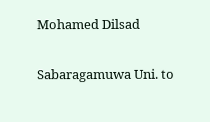Mohamed Dilsad

Sabaragamuwa Uni. to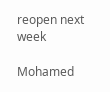reopen next week

Mohamed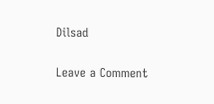Dilsad

Leave a Comment